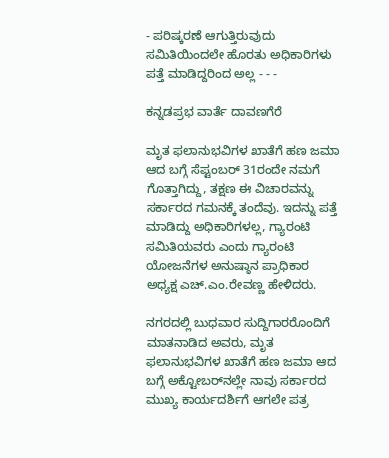- ಪರಿಷ್ಕರಣೆ ಆಗುತ್ತಿರುವುದು ಸಮಿತಿಯಿಂದಲೇ ಹೊರತು ಅಧಿಕಾರಿಗಳು ಪತ್ತೆ ಮಾಡಿದ್ದರಿಂದ ಅಲ್ಲ - - -

ಕನ್ನಡಪ್ರಭ ವಾರ್ತೆ ದಾವಣಗೆರೆ

ಮೃತ ಫಲಾನುಭವಿಗಳ ಖಾತೆಗೆ ಹಣ ಜಮಾ ಆದ ಬಗ್ಗೆ ಸೆಪ್ಟಂಬರ್‌ 31ರಂದೇ ನಮಗೆ ಗೊತ್ತಾಗಿದ್ದು, ತಕ್ಷಣ ಈ ವಿಚಾರವನ್ನು ಸರ್ಕಾರದ ಗಮನಕ್ಕೆ ತಂದೆವು. ಇದನ್ನು ಪತ್ತೆ ಮಾಡಿದ್ದು ಅಧಿಕಾರಿಗಳಲ್ಲ, ಗ್ಯಾರಂಟಿ ಸಮಿತಿಯವರು ಎಂದು ಗ್ಯಾರಂಟಿ ಯೋಜನೆಗಳ ಅನುಷ್ಠಾನ ಪ್ರಾಧಿಕಾರ ಅಧ್ಯಕ್ಷ ಎಚ್.ಎಂ.ರೇವಣ್ಣ ಹೇಳಿದರು.

ನಗರದಲ್ಲಿ ಬುಧವಾರ ಸುದ್ದಿಗಾರರೊಂದಿಗೆ ಮಾತನಾಡಿದ ಅವರು, ಮೃತ ಫಲಾನುಭವಿಗಳ ಖಾತೆಗೆ ಹಣ ಜಮಾ ಆದ ಬಗ್ಗೆ ಅಕ್ಟೋಬರ್‌ನಲ್ಲೇ ನಾವು ಸರ್ಕಾರದ ಮುಖ್ಯ ಕಾರ್ಯದರ್ಶಿಗೆ ಆಗಲೇ ಪತ್ರ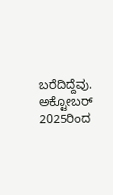ಬರೆದಿದ್ದೆವು. ಅಕ್ಟೋಬರ್ 2025ರಿಂದ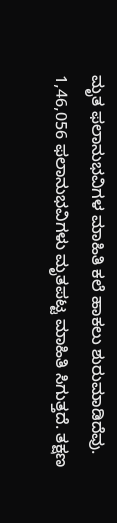ಮೃತ ಫಲಾನುಭವಿಗಳ ಮಾಹಿತಿ ಕಲೆ ಹಾಕಲು ಶುರುಮಾಡಿದೆವು. 1,46,056 ಫಲಾನುಭವಿಗಳು ಮೃತಪಟ್ಟ ಮಾಹಿತಿ ಸಿಗುತ್ತದೆ. ತಕ್ಷಣ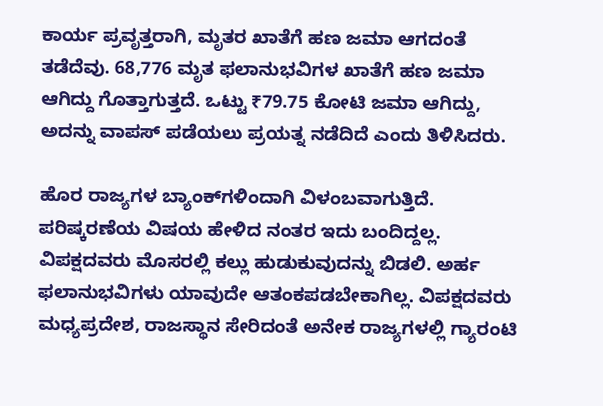ಕಾರ್ಯ ಪ್ರವೃತ್ತರಾಗಿ, ಮೃತರ ಖಾತೆಗೆ ಹಣ ಜಮಾ ಆಗದಂತೆ ತಡೆದೆವು. 68,776 ಮೃತ ಫಲಾನುಭವಿಗಳ ಖಾತೆಗೆ ಹಣ ಜಮಾ ಆಗಿದ್ದು ಗೊತ್ತಾಗುತ್ತದೆ. ಒಟ್ಟು ₹79.75 ಕೋಟಿ ಜಮಾ ಆಗಿದ್ದು, ಅದನ್ನು ವಾಪಸ್‌ ಪಡೆಯಲು ಪ್ರಯತ್ನ ನಡೆದಿದೆ ಎಂದು ತಿಳಿಸಿದರು.

ಹೊರ ರಾಜ್ಯಗಳ ಬ್ಯಾಂಕ್‌ಗಳಿಂದಾಗಿ ವಿಳಂಬವಾಗುತ್ತಿದೆ. ಪರಿಷ್ಕರಣೆಯ ವಿಷಯ ಹೇಳಿದ ನಂತರ ಇದು ಬಂದಿದ್ದಲ್ಲ. ವಿಪಕ್ಷದವರು ಮೊಸರಲ್ಲಿ ಕಲ್ಲು ಹುಡುಕುವುದನ್ನು ಬಿಡಲಿ. ಅರ್ಹ ಫಲಾನುಭವಿಗಳು ಯಾವುದೇ ಆತಂಕಪಡಬೇಕಾಗಿಲ್ಲ. ವಿಪಕ್ಷದವರು ಮಧ್ಯಪ್ರದೇಶ, ರಾಜಸ್ಥಾನ ಸೇರಿದಂತೆ ಅನೇಕ ರಾಜ್ಯಗಳಲ್ಲಿ ಗ್ಯಾರಂಟಿ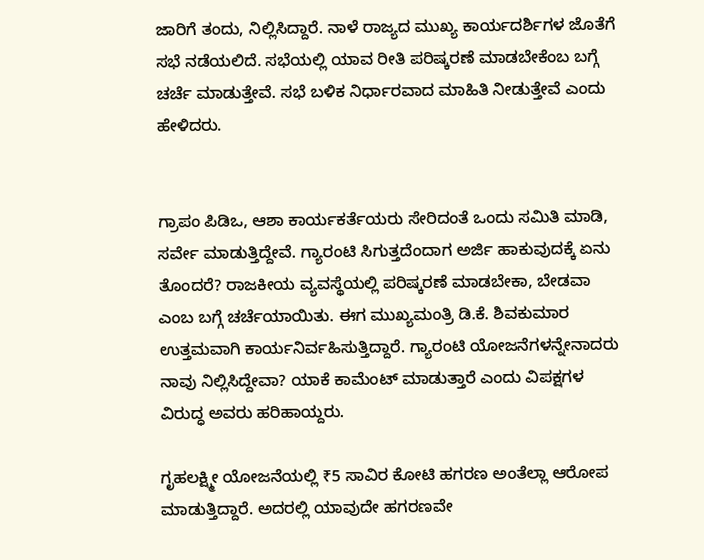ಜಾರಿಗೆ ತಂದು, ನಿಲ್ಲಿಸಿದ್ದಾರೆ. ನಾಳೆ ರಾಜ್ಯದ ಮುಖ್ಯ ಕಾರ್ಯದರ್ಶಿಗಳ ಜೊತೆಗೆ ಸಭೆ ನಡೆಯಲಿದೆ. ಸಭೆಯಲ್ಲಿ ಯಾವ ರೀತಿ ಪರಿಷ್ಕರಣೆ ಮಾಡಬೇಕೆಂಬ ಬಗ್ಗೆ ಚರ್ಚೆ ಮಾಡುತ್ತೇವೆ. ಸಭೆ ಬಳಿಕ ನಿರ್ಧಾರವಾದ ಮಾಹಿತಿ ನೀಡುತ್ತೇವೆ ಎಂದು ಹೇಳಿದರು.


ಗ್ರಾಪಂ ಪಿಡಿಒ, ಆಶಾ ಕಾರ್ಯಕರ್ತೆಯರು ಸೇರಿದಂತೆ ಒಂದು ಸಮಿತಿ ಮಾಡಿ, ಸರ್ವೇ ಮಾಡುತ್ತಿದ್ದೇವೆ. ಗ್ಯಾರಂಟಿ ಸಿಗುತ್ತದೆಂದಾಗ ಅರ್ಜಿ ಹಾಕುವುದಕ್ಕೆ ಏನು ತೊಂದರೆ? ರಾಜಕೀಯ ವ್ಯವಸ್ಥೆಯಲ್ಲಿ ಪರಿಷ್ಕರಣೆ ಮಾಡಬೇಕಾ, ಬೇಡವಾ ಎಂಬ ಬಗ್ಗೆ ಚರ್ಚೆಯಾಯಿತು. ಈಗ ಮುಖ್ಯಮಂತ್ರಿ ಡಿ.ಕೆ. ಶಿವಕುಮಾರ ಉತ್ತಮವಾಗಿ ಕಾರ್ಯನಿರ್ವಹಿಸುತ್ತಿದ್ದಾರೆ. ಗ್ಯಾರಂಟಿ ಯೋಜನೆಗಳನ್ನೇನಾದರು ನಾವು ನಿಲ್ಲಿಸಿದ್ದೇವಾ? ಯಾಕೆ ಕಾಮೆಂಟ್ ಮಾಡುತ್ತಾರೆ ಎಂದು ವಿಪಕ್ಷಗಳ ವಿರುದ್ಧ ಅವರು ಹರಿಹಾಯ್ದರು.

ಗೃಹಲಕ್ಷ್ಮೀ ಯೋಜನೆಯಲ್ಲಿ ₹5 ಸಾವಿರ ಕೋಟಿ ಹಗರಣ ಅಂತೆಲ್ಲಾ ಆರೋಪ ಮಾಡುತ್ತಿದ್ದಾರೆ. ಅದರಲ್ಲಿ ಯಾವುದೇ ಹಗರಣವೇ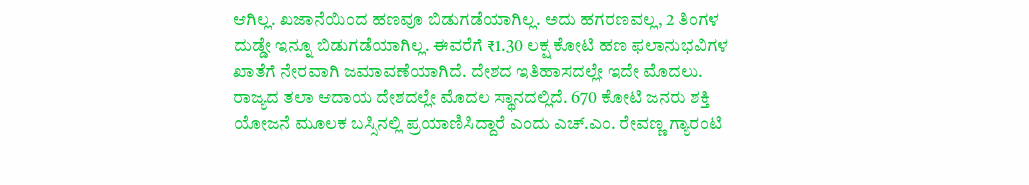ಆಗಿಲ್ಲ. ಖಜಾನೆಯಿಂದ ಹಣವೂ ಬಿಡುಗಡೆಯಾಗಿಲ್ಲ. ಅದು ಹಗರಣವಲ್ಲ, 2 ತಿಂಗಳ ದುಡ್ಡೇ ಇನ್ನೂ ಬಿಡುಗಡೆಯಾಗಿಲ್ಲ. ಈವರೆಗೆ ₹1.30 ಲಕ್ಷ ಕೋಟಿ ಹಣ ಫಲಾನುಭವಿಗಳ ಖಾತೆಗೆ ನೇರವಾಗಿ ಜಮಾವಣೆಯಾಗಿದೆ. ದೇಶದ ಇತಿಹಾಸದಲ್ಲೇ ಇದೇ ಮೊದಲು. ರಾಜ್ಯದ ತಲಾ ಆದಾಯ ದೇಶದಲ್ಲೇ ಮೊದಲ ಸ್ಥಾನದಲ್ಲಿದೆ. 670 ಕೋಟಿ ಜನರು ಶಕ್ತಿ ಯೋಜನೆ ಮೂಲಕ ಬಸ್ಸಿನಲ್ಲಿ ಪ್ರಯಾಣಿಸಿದ್ದಾರೆ ಎಂದು ಎಚ್.ಎಂ. ರೇವಣ್ಣ ಗ್ಯಾರಂಟಿ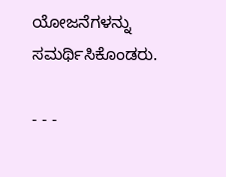ಯೋಜನೆಗಳನ್ನು ಸಮರ್ಥಿಸಿಕೊಂಡರು.

- - -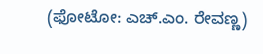(ಫೋಟೋ: ಎಚ್‌.ಎಂ. ರೇವಣ್ಣ)